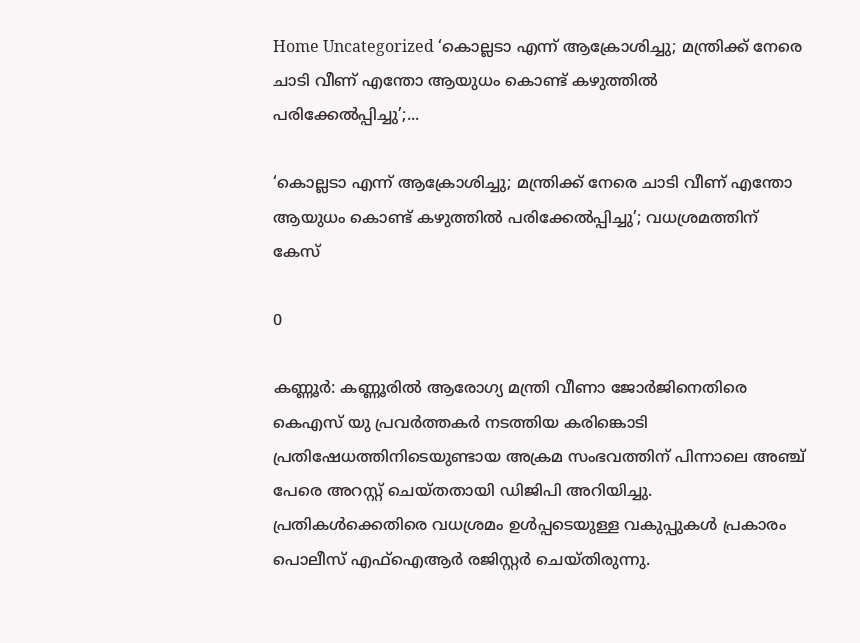Home Uncategorized ‘കൊല്ലടാ എന്ന് ആക്രോശിച്ചു; മന്ത്രിക്ക് നേരെ ചാടി വീണ് എന്തോ ആയുധം കൊണ്ട് കഴുത്തില്‍ പരിക്കേല്‍പ്പിച്ചു’;...

‘കൊല്ലടാ എന്ന് ആക്രോശിച്ചു; മന്ത്രിക്ക് നേരെ ചാടി വീണ് എന്തോ ആയുധം കൊണ്ട് കഴുത്തില്‍ പരിക്കേല്‍പ്പിച്ചു’; വധശ്രമത്തിന് കേസ്

0

കണ്ണൂര്‍: കണ്ണൂരില്‍ ആരോഗ്യ മന്ത്രി വീണാ ജോര്‍ജിനെതിരെ കെഎസ് യു പ്രവര്‍ത്തകര്‍ നടത്തിയ കരിങ്കൊടി പ്രതിഷേധത്തിനിടെയുണ്ടായ അക്രമ സംഭവത്തിന് പിന്നാലെ അഞ്ച് പേരെ അറസ്റ്റ് ചെയ്തതായി ഡിജിപി അറിയിച്ചു. പ്രതികള്‍ക്കെതിരെ വധശ്രമം ഉള്‍പ്പടെയുള്ള വകുപ്പുകള്‍ പ്രകാരം പൊലീസ് എഫ്‌ഐആര്‍ രജിസ്റ്റര്‍ ചെയ്തിരുന്നു.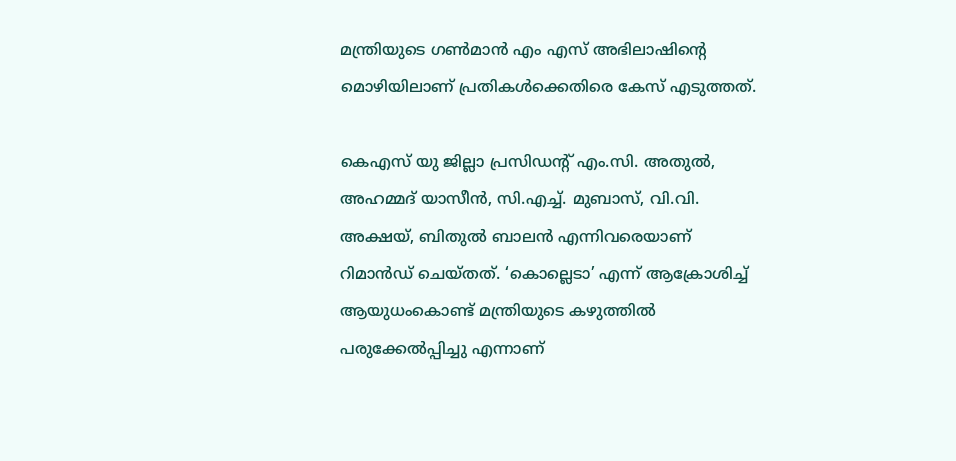മന്ത്രിയുടെ ഗണ്‍മാന്‍ എം എസ് അഭിലാഷിന്റെ മൊഴിയിലാണ് പ്രതികള്‍ക്കെതിരെ കേസ് എടുത്തത്.

കെഎസ് യു ജില്ലാ പ്രസിഡന്റ് എം.സി. അതുല്‍, അഹമ്മദ് യാസീന്‍, സി.എച്ച്. മുബാസ്, വി.വി. അക്ഷയ്, ബിതുല്‍ ബാലന്‍ എന്നിവരെയാണ് റിമാന്‍ഡ് ചെയ്തത്. ‘കൊല്ലെടാ’ എന്ന് ആക്രോശിച്ച് ആയുധംകൊണ്ട് മന്ത്രിയുടെ കഴുത്തില്‍ പരുക്കേല്‍പ്പിച്ചു എന്നാണ്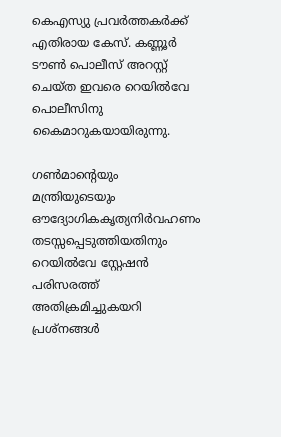കെഎസ്യു പ്രവര്‍ത്തകര്‍ക്ക് എതിരായ കേസ്. കണ്ണൂര്‍ ടൗണ്‍ പൊലീസ് അറസ്റ്റ് ചെയ്ത ഇവരെ റെയില്‍വേ പൊലീസിനു കൈമാറുകയായിരുന്നു.

ഗണ്‍മാന്റെയും മന്ത്രിയുടെയും ഔദ്യോഗികകൃത്യനിര്‍വഹണം തടസ്സപ്പെടുത്തിയതിനും റെയില്‍വേ സ്റ്റേഷന്‍ പരിസരത്ത് അതിക്രമിച്ചുകയറി പ്രശ്‌നങ്ങള്‍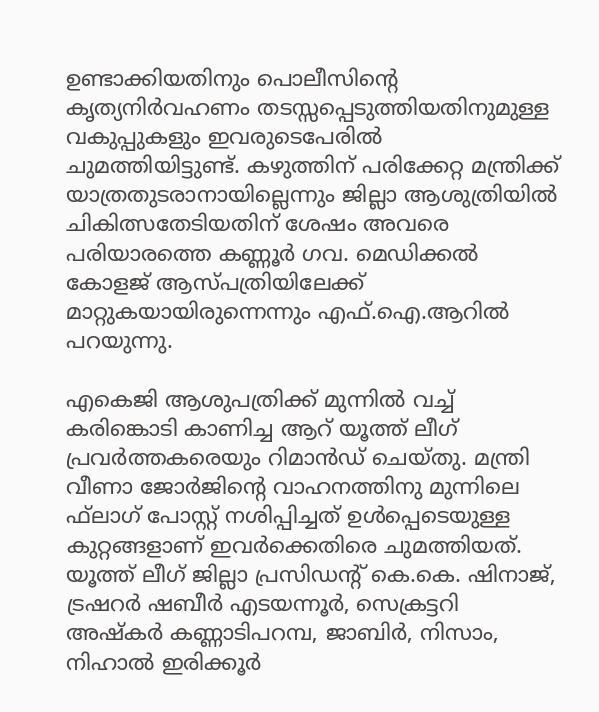ഉണ്ടാക്കിയതിനും പൊലീസിന്റെ കൃത്യനിര്‍വഹണം തടസ്സപ്പെടുത്തിയതിനുമുള്ള വകുപ്പുകളും ഇവരുടെപേരില്‍ ചുമത്തിയിട്ടുണ്ട്. കഴുത്തിന് പരിക്കേറ്റ മന്ത്രിക്ക് യാത്രതുടരാനായില്ലെന്നും ജില്ലാ ആശുത്രിയില്‍ ചികിത്സതേടിയതിന് ശേഷം അവരെ പരിയാരത്തെ കണ്ണൂര്‍ ഗവ. മെഡിക്കല്‍ കോളജ് ആസ്പത്രിയിലേക്ക് മാറ്റുകയായിരുന്നെന്നും എഫ്.ഐ.ആറില്‍ പറയുന്നു.

എകെജി ആശുപത്രിക്ക് മുന്നില്‍ വച്ച് കരിങ്കൊടി കാണിച്ച ആറ് യൂത്ത് ലീഗ് പ്രവര്‍ത്തകരെയും റിമാന്‍ഡ് ചെയ്തു. മന്ത്രി വീണാ ജോര്‍ജിന്റെ വാഹനത്തിനു മുന്നിലെ ഫ്‌ലാഗ് പോസ്റ്റ് നശിപ്പിച്ചത് ഉള്‍പ്പെടെയുള്ള കുറ്റങ്ങളാണ് ഇവര്‍ക്കെതിരെ ചുമത്തിയത്. യൂത്ത് ലീഗ് ജില്ലാ പ്രസിഡന്റ് കെ.കെ. ഷിനാജ്, ട്രഷറര്‍ ഷബീര്‍ എടയന്നൂര്‍, സെക്രട്ടറി അഷ്‌കര്‍ കണ്ണാടിപറമ്പ, ജാബിര്‍, നിസാം, നിഹാല്‍ ഇരിക്കൂര്‍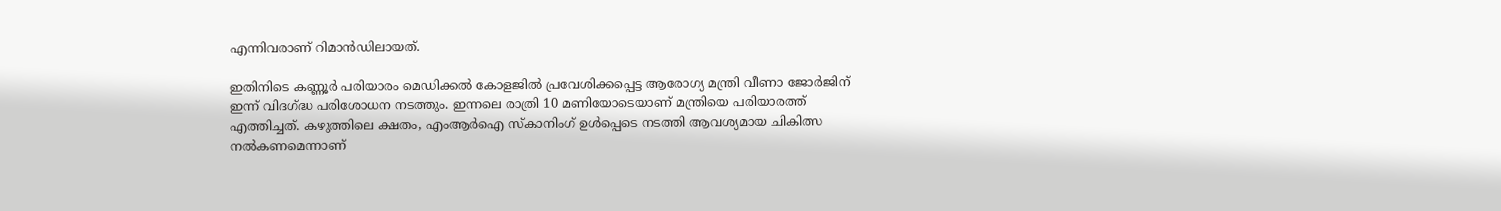എന്നിവരാണ് റിമാന്‍ഡിലായത്.

ഇതിനിടെ കണ്ണൂര്‍ പരിയാരം മെഡിക്കല്‍ കോളജില്‍ പ്രവേശിക്കപ്പെട്ട ആരോഗ്യ മന്ത്രി വീണാ ജോര്‍ജിന് ഇന്ന് വിദഗ്ദ്ധ പരിശോധന നടത്തും. ഇന്നലെ രാത്രി 10 മണിയോടെയാണ് മന്ത്രിയെ പരിയാരത്ത് എത്തിച്ചത്. കഴുത്തിലെ ക്ഷതം, എംആര്‍ഐ സ്‌കാനിംഗ് ഉള്‍പ്പെടെ നടത്തി ആവശ്യമായ ചികിത്സ നല്‍കണമെന്നാണ്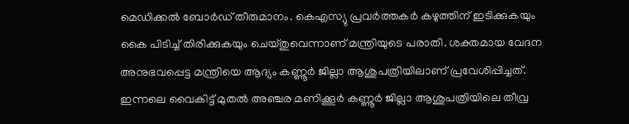മെഡിക്കല്‍ ബോര്‍ഡ് തീരുമാനം. കെഎസ്യു പ്രവര്‍ത്തകര്‍ കഴുത്തിന് ഇടിക്കുകയും കൈ പിടിച്ച് തിരിക്കുകയും ചെയ്തുവെന്നാണ് മന്ത്രിയുടെ പരാതി. ശക്തമായ വേദന അനുഭവപ്പെട്ട മന്ത്രിയെ ആദ്യം കണ്ണൂര്‍ ജില്ലാ ആശുപത്രിയിലാണ് പ്രവേശിപ്പിച്ചത്. ഇന്നലെ വൈകിട്ട് മുതല്‍ അഞ്ചര മണിക്കൂര്‍ കണ്ണൂര്‍ ജില്ലാ ആശുപത്രിയിലെ തീവ്ര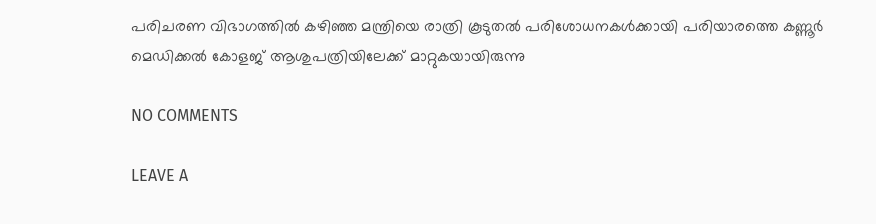പരിചരണ വിഭാഗത്തില്‍ കഴിഞ്ഞ മന്ത്രിയെ രാത്രി കൂടുതല്‍ പരിശോധനകള്‍ക്കായി പരിയാരത്തെ കണ്ണൂര്‍ മെഡിക്കല്‍ കോളജ് ആശുപത്രിയിലേക്ക് മാറ്റുകയായിരുന്നു

NO COMMENTS

LEAVE A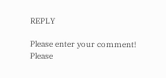REPLY

Please enter your comment!
Please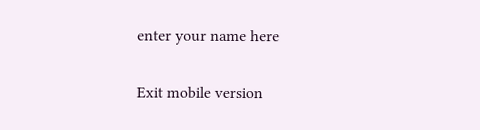enter your name here

Exit mobile version